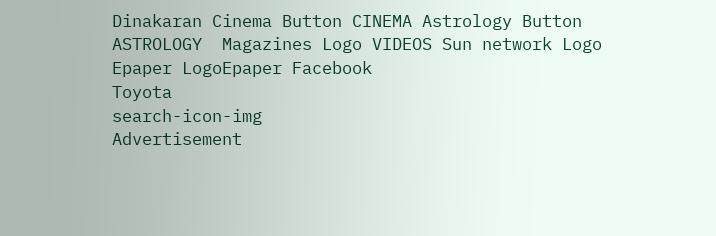Dinakaran Cinema Button CINEMA Astrology Button ASTROLOGY  Magazines Logo VIDEOS Sun network Logo Epaper LogoEpaper Facebook
Toyota
search-icon-img
Advertisement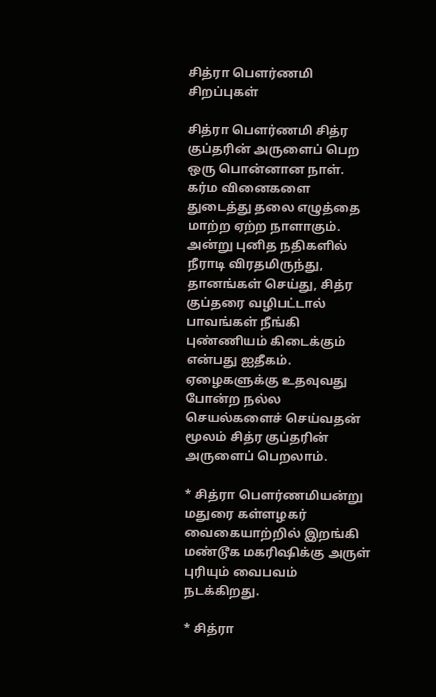சித்ரா பெளர்ணமி சிறப்புகள்

சித்ரா பெளர்ணமி சித்ர குப்தரின் அருளைப் பெற ஒரு பொன்னான நாள். கர்ம வினைகளை துடைத்து தலை எழுத்தை மாற்ற ஏற்ற நாளாகும். அன்று புனித நதிகளில் நீராடி விரதமிருந்து, தானங்கள் செய்து, சித்ர குப்தரை வழிபட்டால் பாவங்கள் நீங்கி புண்ணியம் கிடைக்கும் என்பது ஐதீகம். ஏழைகளுக்கு உதவுவது போன்ற நல்ல செயல்களைச் செய்வதன் மூலம் சித்ர குப்தரின் அருளைப் பெறலாம்.

* சித்ரா பெளர்ணமியன்று மதுரை கள்ளழகர் வைகையாற்றில் இறங்கி மண்டூக மகரிஷிக்கு அருள் புரியும் வைபவம் நடக்கிறது.

* சித்ரா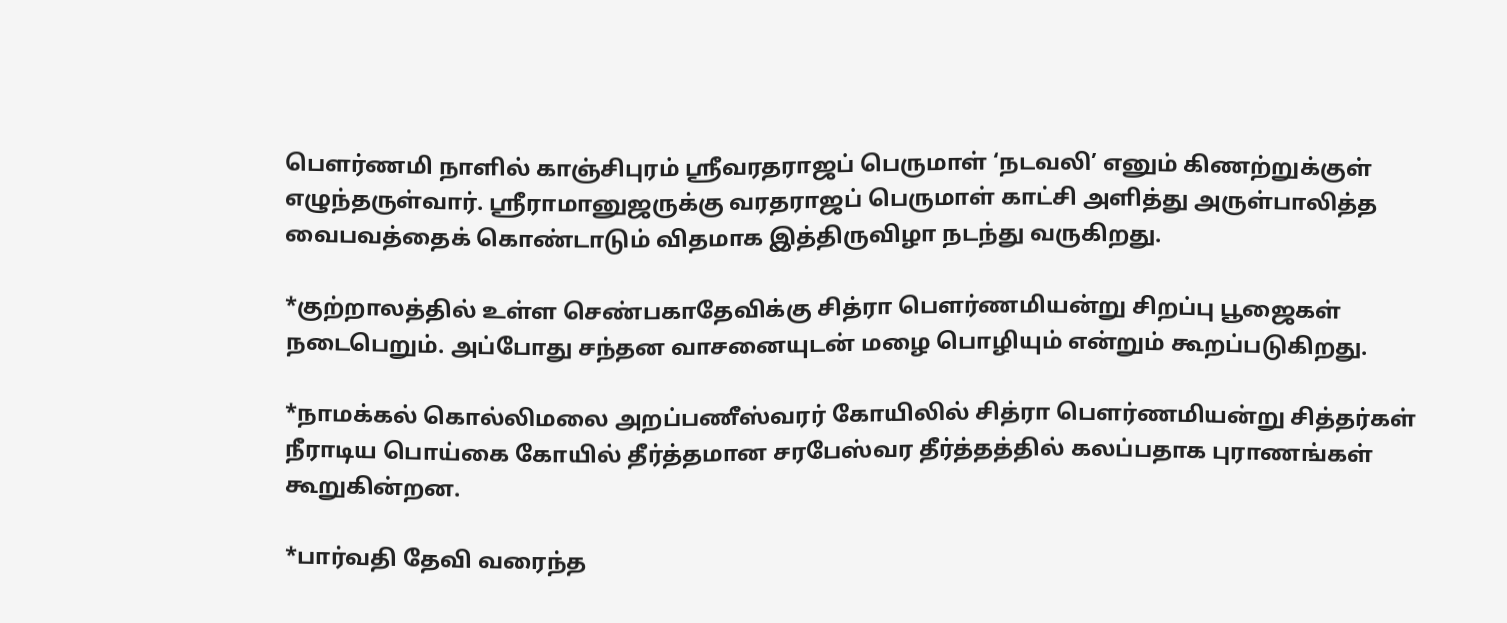பெளர்ணமி நாளில் காஞ்சிபுரம் ஸ்ரீவரதராஜப் பெருமாள் ‘நடவலி’ எனும் கிணற்றுக்குள் எழுந்தருள்வார். ஸ்ரீராமானுஜருக்கு வரதராஜப் பெருமாள் காட்சி அளித்து அருள்பாலித்த வைபவத்தைக் கொண்டாடும் விதமாக இத்திருவிழா நடந்து வருகிறது.

*குற்றாலத்தில் உள்ள செண்பகாதேவிக்கு சித்ரா பெளர்ணமியன்று சிறப்பு பூஜைகள் நடைபெறும். அப்போது சந்தன வாசனையுடன் மழை பொழியும் என்றும் கூறப்படுகிறது.

*நாமக்கல் கொல்லிமலை அறப்பணீஸ்வரர் கோயிலில் சித்ரா பெளர்ணமியன்று சித்தர்கள் நீராடிய பொய்கை கோயில் தீர்த்தமான சரபேஸ்வர தீர்த்தத்தில் கலப்பதாக புராணங்கள் கூறுகின்றன.

*பார்வதி தேவி வரைந்த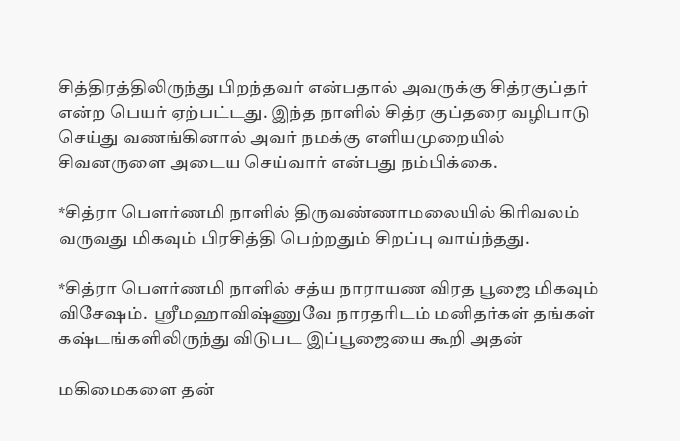சித்திரத்திலிருந்து பிறந்தவர் என்பதால் அவருக்கு சித்ரகுப்தர் என்ற பெயர் ஏற்பட்டது. இந்த நாளில் சித்ர குப்தரை வழிபாடு செய்து வணங்கினால் அவர் நமக்கு எளியமுறையில் சிவனருளை அடைய செய்வார் என்பது நம்பிக்கை.

*சித்ரா பெளர்ணமி நாளில் திருவண்ணாமலையில் கிரிவலம் வருவது மிகவும் பிரசித்தி பெற்றதும் சிறப்பு வாய்ந்தது.

*சித்ரா பெளர்ணமி நாளில் சத்ய நாராயண விரத பூஜை மிகவும் விசேஷம்.  ஸ்ரீமஹாவிஷ்ணுவே நாரதரிடம் மனிதர்கள் தங்கள் கஷ்டங்களிலிருந்து விடுபட இப்பூஜையை கூறி அதன்

மகிமைகளை தன்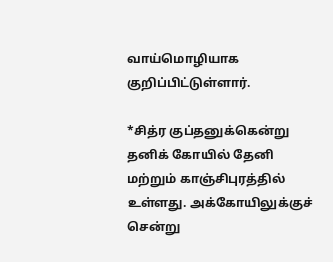வாய்மொழியாக குறிப்பிட்டுள்ளார்.

*சித்ர குப்தனுக்கென்று தனிக் கோயில் தேனி மற்றும் காஞ்சிபுரத்தில் உள்ளது. அக்கோயிலுக்குச் சென்று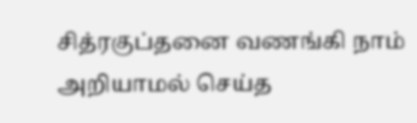சித்ரகுப்தனை வணங்கி நாம் அறியாமல் செய்த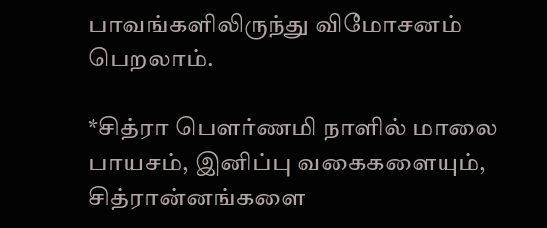பாவங்களிலிருந்து விமோசனம் பெறலாம்.

*சித்ரா பெளர்ணமி நாளில் மாலை பாயசம், இனிப்பு வகைகளையும், சித்ரான்னங்களை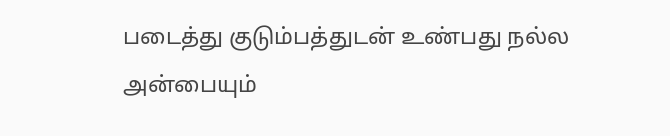படைத்து குடும்பத்துடன் உண்பது நல்ல அன்பையும்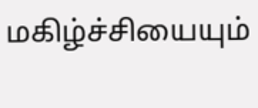மகிழ்ச்சியையும்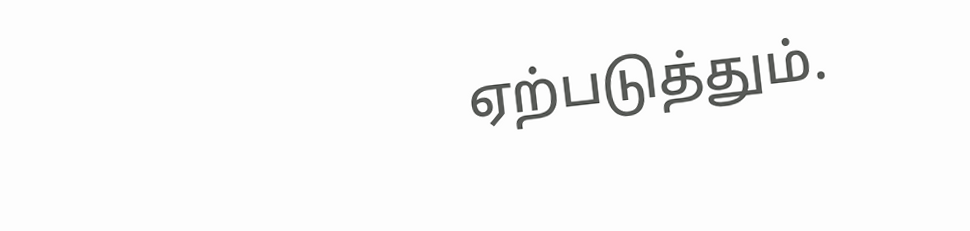ஏற்படுத்தும்.